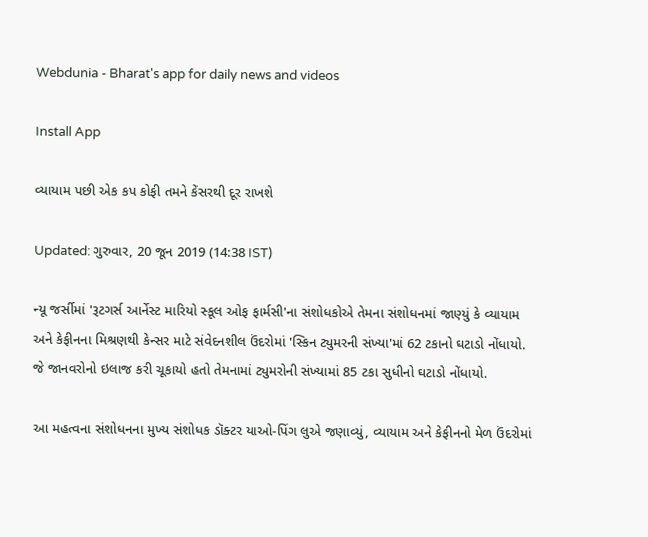Webdunia - Bharat's app for daily news and videos

Install App

વ્યાયામ પછી એક કપ કોફી તમને કેંસરથી દૂર રાખશે

Updated: ગુરુવાર, 20 જૂન 2019 (14:38 IST)

ન્યૂ જર્સીમાં 'રૂટગર્સ આર્નેસ્ટ મારિયો સ્કૂલ ઓફ ફાર્મસી'ના સંશોધકોએ તેમના સંશોધનમાં જાણ્યું કે વ્યાયામ અને કેફીનના મિશ્રણથી કેન્સર માટે સંવેદનશીલ ઉંદરોમાં 'સ્કિન ટ્યુમરની સંખ્યા'માં 62 ટકાનો ઘટાડો નોંધાયો. જે જાનવરોનો ઇલાજ કરી ચૂકાયો હતો તેમનામાં ટ્યુમરોની સંખ્યામાં 85 ટકા સુધીનો ઘટાડો નોંધાયો.

આ મહત્વના સંશોધનના મુખ્ય સંશોધક ડૉક્ટર યાઓ-પિંગ લુએ જણાવ્યું, વ્યાયામ અને કેફીનનો મેળ ઉંદરોમાં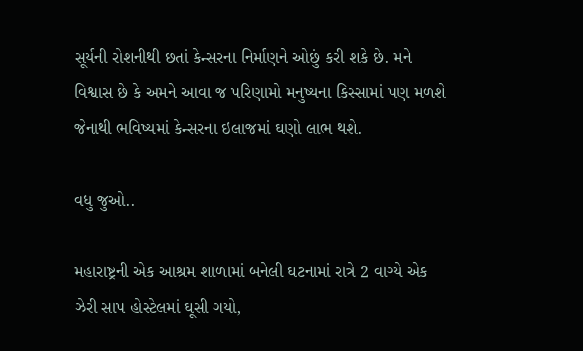સૂર્યની રોશનીથી છતાં કેન્સરના નિર્માણને ઓછું કરી શકે છે. મને વિશ્વાસ છે કે અમને આવા જ પરિણામો મનુષ્યના કિસ્સામાં પણ મળશે જેનાથી ભવિષ્યમાં કેન્સરના ઇલાજમાં ઘણો લાભ થશે.

વધુ જુઓ..

મહારાષ્ટ્રની એક આશ્રમ શાળામાં બનેલી ઘટનામાં રાત્રે 2 વાગ્યે એક ઝેરી સાપ હોસ્ટેલમાં ઘૂસી ગયો,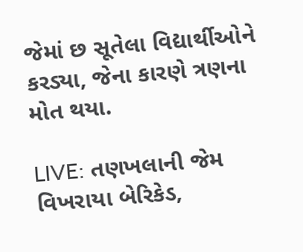જેમાં છ સૂતેલા વિદ્યાર્થીઓને કરડ્યા, જેના કારણે ત્રણના મોત થયા.

LIVE: તણખલાની જેમ વિખરાયા બેરિકેડ,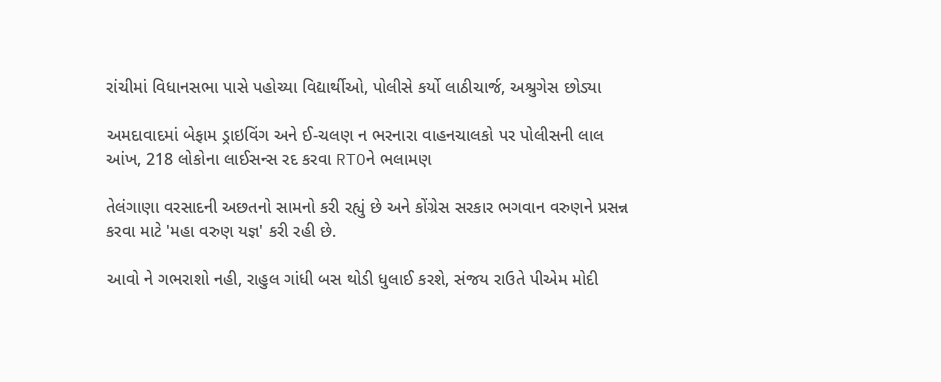રાંચીમાં વિધાનસભા પાસે પહોચ્યા વિદ્યાર્થીઓ, પોલીસે કર્યો લાઠીચાર્જ, અશ્રુગેસ છોડ્યા

અમદાવાદમાં બેફામ ડ્રાઇવિંગ અને ઈ-ચલણ ન ભરનારા વાહનચાલકો પર પોલીસની લાલ આંખ, 218 લોકોના લાઈસન્સ રદ કરવા RTOને ભલામણ

તેલંગાણા વરસાદની અછતનો સામનો કરી રહ્યું છે અને કોંગ્રેસ સરકાર ભગવાન વરુણને પ્રસન્ન કરવા માટે 'મહા વરુણ યજ્ઞ' કરી રહી છે.

આવો ને ગભરાશો નહી, રાહુલ ગાંધી બસ થોડી ધુલાઈ કરશે, સંજય રાઉતે પીએમ મોદી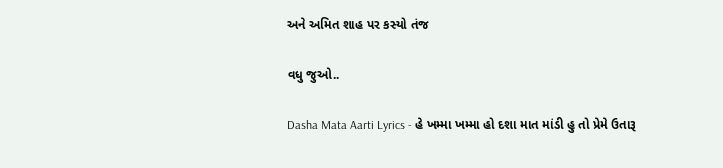અને અમિત શાહ પર કસ્યો તંજ

વધુ જુઓ..

Dasha Mata Aarti Lyrics - હે ખમ્મા ખમ્મા હો દશા માત માંડી હુ તો પ્રેમે ઉતારૂ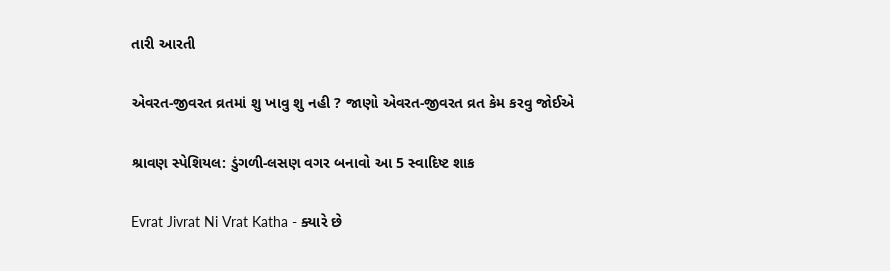તારી આરતી

એવરત-જીવરત વ્રતમાં શુ ખાવુ શુ નહી ? જાણો એવરત-જીવરત વ્રત કેમ કરવુ જોઈએ

શ્રાવણ સ્પેશિયલ: ડુંગળી-લસણ વગર બનાવો આ 5 સ્વાદિષ્ટ શાક

Evrat Jivrat Ni Vrat Katha - ક્યારે છે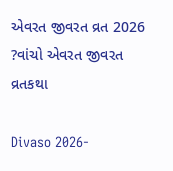એવરત જીવરત વ્રત 2026 ?વાંચો એવરત જીવરત વ્રતકથા

Divaso 2026-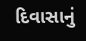દિવાસાનું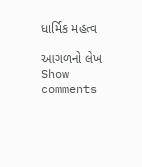ધાર્મિક મહત્વ

આગળનો લેખ
Show comments